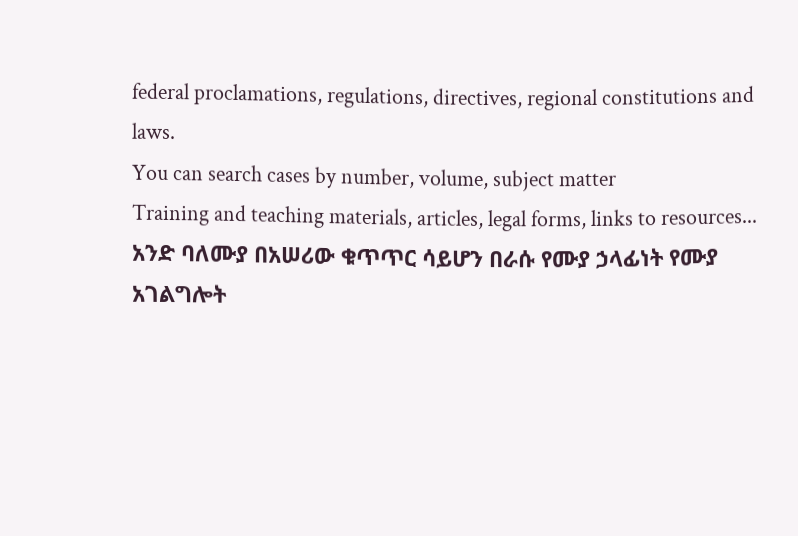federal proclamations, regulations, directives, regional constitutions and laws.
You can search cases by number, volume, subject matter
Training and teaching materials, articles, legal forms, links to resources...
አንድ ባለሙያ በአሠሪው ቁጥጥር ሳይሆን በራሱ የሙያ ኃላፊነት የሙያ አገልግሎት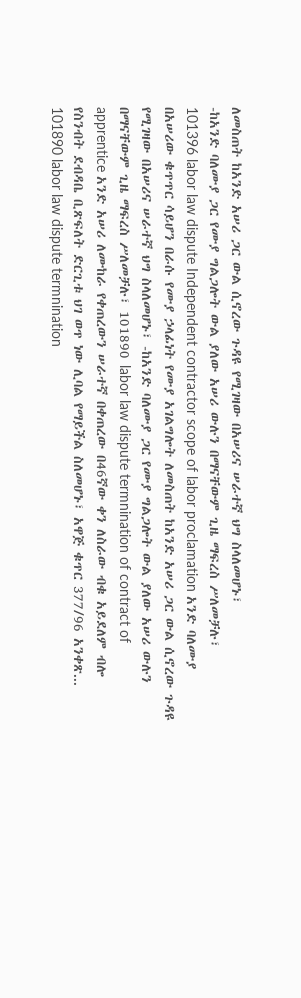ለመስጠት ከአንድ አሠሪ ጋር ውል ሲኖረው ጉዳዩ የሚገዛው በአሠሪና ሠራተኛ ህግ ስላለመሆኑ፣
-ከአንድ ባለሙያ ጋር የሙያ ግልጋሎት ውል ያለው አሠሪ ውሉን በማናቸውም ጊዜ ማፍረስ ሥለመቻሉ፣
101396 labor law dispute Independent contractor scope of labor proclamation አንድ ባለሙያ በአሠሪው ቁጥጥር ሳይሆን በራሱ የሙያ ኃላፊነት የሙያ አገልግሎት ለመስጠት ከአንድ አሠሪ ጋር ውል ሲኖረው ጉዳዩ የሚገዛው በአሠሪና ሠራተኛ ህግ ስላለመሆኑ፣ -ከአንድ ባለሙያ ጋር የሙያ ግልጋሎት ውል ያለው አሠሪ ውሉን በማናቸውም ጊዜ ማፍረስ ሥለመቻሉ፣ 101890 labor law dispute termnination of contract of apprentice አንድ አሠሪ ለሙከራ የቀጠረውን ሠራተኛ በቀጠረው በ46ኛው ቀን ለስራው ብቁ አይደለም ብሎ የስንብት ደብዳቤ ቢጽፍለት ድርጊቱ ህገ ወጥ ነው ሊባል የማይችል ስለመሆኑ፣ አዋጅ ቁጥር 377/96 አንቀጽ...
101890 labor law dispute termnination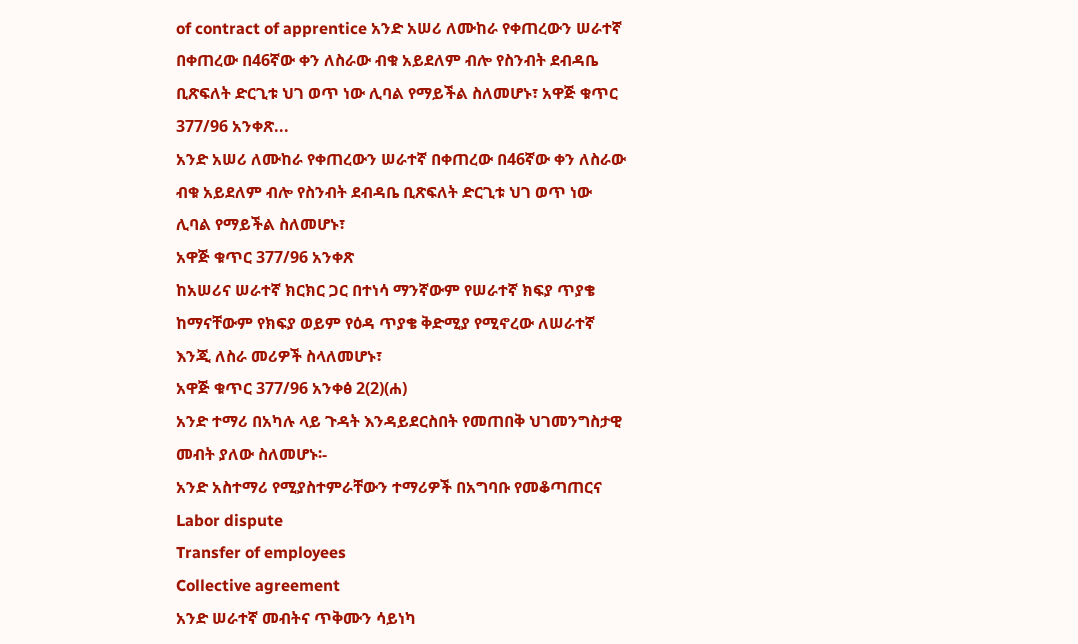of contract of apprentice አንድ አሠሪ ለሙከራ የቀጠረውን ሠራተኛ በቀጠረው በ46ኛው ቀን ለስራው ብቁ አይደለም ብሎ የስንብት ደብዳቤ ቢጽፍለት ድርጊቱ ህገ ወጥ ነው ሊባል የማይችል ስለመሆኑ፣ አዋጅ ቁጥር 377/96 አንቀጽ...
አንድ አሠሪ ለሙከራ የቀጠረውን ሠራተኛ በቀጠረው በ46ኛው ቀን ለስራው ብቁ አይደለም ብሎ የስንብት ደብዳቤ ቢጽፍለት ድርጊቱ ህገ ወጥ ነው ሊባል የማይችል ስለመሆኑ፣
አዋጅ ቁጥር 377/96 አንቀጽ
ከአሠሪና ሠራተኛ ክርክር ጋር በተነሳ ማንኛውም የሠራተኛ ክፍያ ጥያቄ ከማናቸውም የክፍያ ወይም የዕዳ ጥያቄ ቅድሚያ የሚኖረው ለሠራተኛ እንጂ ለስራ መሪዎች ስላለመሆኑ፣
አዋጅ ቁጥር 377/96 አንቀፅ 2(2)(ሐ)
አንድ ተማሪ በአካሉ ላይ ጉዳት እንዳይደርስበት የመጠበቅ ህገመንግስታዊ መብት ያለው ስለመሆኑ፡-
አንድ አስተማሪ የሚያስተምራቸውን ተማሪዎች በአግባቡ የመቆጣጠርና
Labor dispute
Transfer of employees
Collective agreement
አንድ ሠራተኛ መብትና ጥቅሙን ሳይነካ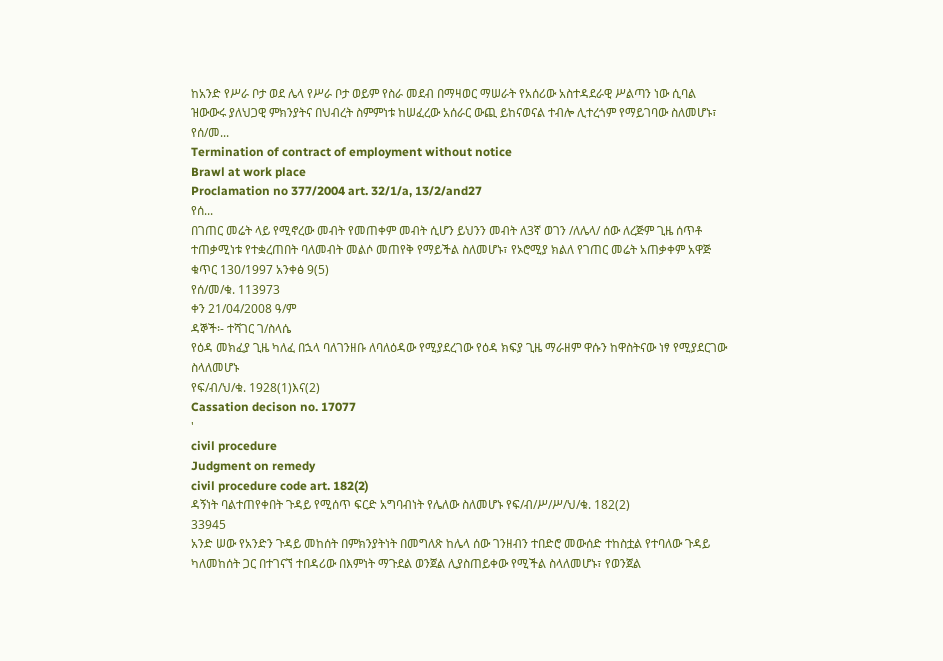ከአንድ የሥራ ቦታ ወደ ሌላ የሥራ ቦታ ወይም የስራ መደብ በማዛወር ማሠራት የአሰሪው አስተዳደራዊ ሥልጣን ነው ሲባል ዝውውሩ ያለህጋዊ ምክንያትና በህብረት ስምምነቱ ከሠፈረው አሰራር ውጪ ይከናወናል ተብሎ ሊተረጎም የማይገባው ስለመሆኑ፣
የሰ/መ...
Termination of contract of employment without notice
Brawl at work place
Proclamation no 377/2004 art. 32/1/a, 13/2/and27
የሰ...
በገጠር መሬት ላይ የሚኖረው መብት የመጠቀም መብት ሲሆን ይህንን መብት ለ3ኛ ወገን /ለሌላ/ ሰው ለረጅም ጊዜ ሰጥቶ ተጠቃሚነቱ የተቋረጠበት ባለመብት መልሶ መጠየቅ የማይችል ስለመሆኑ፣ የኦሮሚያ ክልለ የገጠር መሬት አጠቃቀም አዋጅ ቁጥር 130/1997 አንቀፅ 9(5)
የሰ/መ/ቁ. 113973
ቀን 21/04/2008 ዓ/ም
ዳኞች፡- ተሻገር ገ/ስላሴ
የዕዳ መክፈያ ጊዜ ካለፈ በኋላ ባለገንዘቡ ለባለዕዳው የሚያደረገው የዕዳ ክፍያ ጊዜ ማራዘም ዋሱን ከዋስትናው ነፃ የሚያደርገው ስላለመሆኑ
የፍ/ብ/ህ/ቁ. 1928(1)እና(2)
Cassation decison no. 17077
'
civil procedure
Judgment on remedy
civil procedure code art. 182(2)
ዳኝነት ባልተጠየቀበት ጉዳይ የሚሰጥ ፍርድ አግባብነት የሌለው ስለመሆኑ የፍ/ብ/ሥ/ሥ/ህ/ቁ. 182(2)
33945
አንድ ሠው የአንድን ጉዳይ መከሰት በምክንያትነት በመግለጽ ከሌላ ሰው ገንዘብን ተበድሮ መውሰድ ተከስቷል የተባለው ጉዳይ ካለመከሰት ጋር በተገናኘ ተበዳሪው በእምነት ማጉደል ወንጀል ሊያስጠይቀው የሚችል ስላለመሆኑ፣ የወንጀል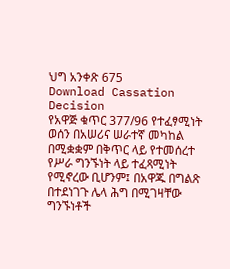ህግ አንቀጽ 675
Download Cassation Decision
የአዋጅ ቁጥር 377/96 የተፈፃሚነት ወሰን በአሠሪና ሠራተኛ መካከል በሚቋቋም በቅጥር ላይ የተመሰረተ የሥራ ግንኙነት ላይ ተፈጻሚነት የሚኖረው ቢሆንም፤ በአዋጁ በግልጽ በተደነገጉ ሌላ ሕግ በሚገዛቸው ግንኙነቶች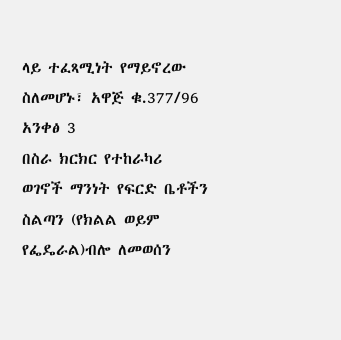ላይ ተፈጻሚነት የማይኖረው ስለመሆኑ፣ አዋጅ ቁ.377/96 አንቀፅ 3
በስራ ክርክር የተከራካሪ ወገኖች ማንነት የፍርድ ቤቶችን ስልጣን (የክልል ወይም የፌዴራል)ብሎ ለመወሰን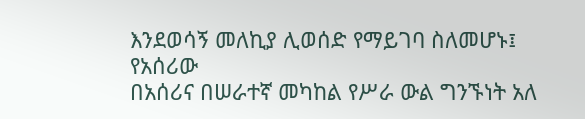እንደወሳኝ መለኪያ ሊወሰድ የማይገባ ስለመሆኑ፤
የአሰሪው
በአሰሪና በሠራተኛ መካከል የሥራ ውል ግንኙነት አለ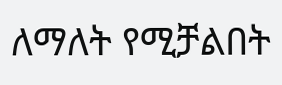ለማለት የሚቻልበት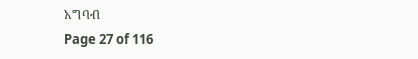አግባብ
Page 27 of 116